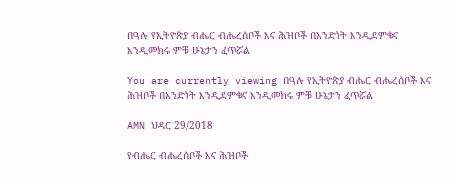በዓሉ የኢትዮጵያ ብሔር ብሔረሰቦች እና ሕዝቦች በአንድነት እንዲደምቁና እንዲመክሩ ምቹ ሁኔታን ፈጥሯል

You are currently viewing በዓሉ የኢትዮጵያ ብሔር ብሔረሰቦች እና ሕዝቦች በአንድነት እንዲደምቁና እንዲመክሩ ምቹ ሁኔታን ፈጥሯል

AMN ህዳር 29/2018

የብሔር ብሔረሰቦች እና ሕዝቦች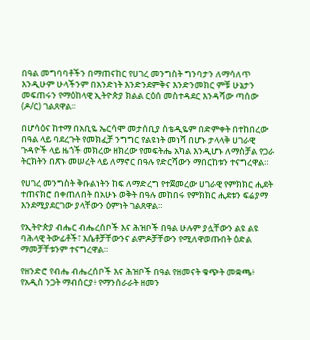በዓል መግባባቶችን በማጠናከር የሀገረ መንግስት ግንባታን ለማሳለጥ እንዲሁም ሁላችንም በአንድነት እንድንደምቅና እንድንመክር ምቹ ሁኔታን መፍጠሩን የማዕከላዊ ኢትዮጵያ ክልል ርዕሰ መስተዳደር እንዳሻው ጣሰው (ዶ/ር) ገልጸዋል፡፡

በሆሳዕና ከተማ በአቢዬ ኤርሳሞ መታሰቢያ ስቴዲዬም በድምቀት በተከበረው በዓል ላይ ባደረጉት የመክፈቻ ንግግር የልዩነት መነሻ በሆኑ ታላላቅ ሀገራዊ ጉዳዮች ላይ ዜጎች መክረው ዘክረው የመፍትሔ አካል እንዲሆኑ ለማስቻል የጋራ ትርክትን በጽኑ መሠረት ላይ ለማኖር በዓሉ የድርሻውን ማበርከቱን ተናግረዋል።

የሀገረ መንግስት ቅቡልነትን ከፍ ለማድረግ የተጀመረው ሀገራዊ የምክክር ሒደት ተጠናክሮ በቀጠለበት በአሁኑ ወቅት በዓሉ መከበሩ የምክክር ሒደቱን ፍሬያማ እንደሚያደርገው ያላቸውን ዕምነት ገልጸዋል።

የኢትዮጵያ ብሔር ብሔረሰቦች እና ሕዝቦች በዓል ሁሉም ያሏቸውን ልዩ ልዩ ባሕላዊ ትውፊቶች፣ እሴቶቻቸውንና ልምዶቻቸውን የሚለዋወጡበት ዕድል ማመቻቸቱንም ተናግረዋል።

የዘንድሮ የብሔ ብሔረሰቦች እና ሕዝቦች በዓል የዘመናት ቁጭት መቋጫ፥ የአዲስ ንጋት ማብሰርያ፥ የማንሰራራት ዘመን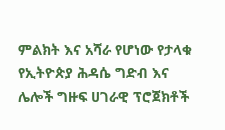ምልክት እና አሻራ የሆነው የታላቁ የኢትዮጵያ ሕዳሴ ግድብ እና ሌሎች ግዙፍ ሀገራዊ ፕሮጀክቶች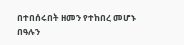በተበሰሩበት ዘመን የተከበረ መሆኑ በዓሉን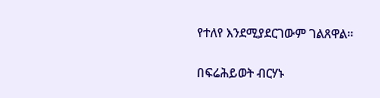የተለየ እንደሚያደርገውም ገልጸዋል።

በፍሬሕይወት ብርሃኑ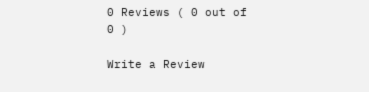0 Reviews ( 0 out of 0 )

Write a Review